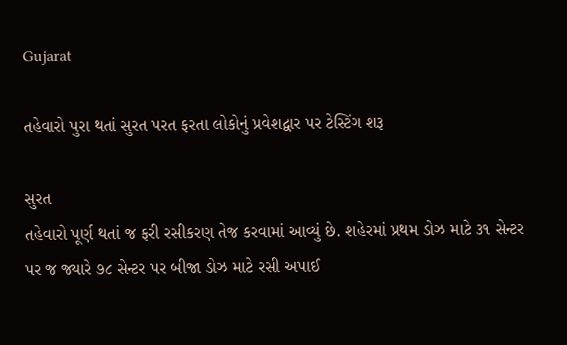Gujarat

તહેવારો પુરા થતાં સુરત પરત ફરતા લોકોનું પ્રવેશદ્વાર પર ટેસ્ટિંગ શરૂ

સુરત
તહેવારો પૂર્ણ થતાં જ ફરી રસીકરણ તેજ કરવામાં આવ્યું છે. શહેરમાં પ્રથમ ડોઝ માટે ૩૧ સેન્ટર પર જ જ્યારે ૭૮ સેન્ટર પર બીજા ડોઝ માટે રસી અપાઈ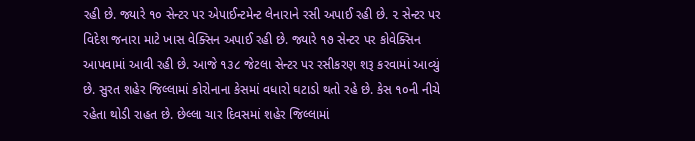રહી છે. જ્યારે ૧૦ સેન્ટર પર એપાઈન્ટમેન્ટ લેનારાને રસી અપાઈ રહી છે. ૨ સેન્ટર પર વિદેશ જનારા માટે ખાસ વેક્સિન અપાઈ રહી છે. જ્યારે ૧૭ સેન્ટર પર કોવેક્સિન આપવામાં આવી રહી છે. આજે ૧૩૮ જેટલા સેન્ટર પર રસીકરણ શરૂ કરવામાં આવ્યું છે. સુરત શહેર જિલ્લામાં કોરોનાના કેસમાં વધારો ઘટાડો થતો રહે છે. કેસ ૧૦ની નીચે રહેતા થોડી રાહત છે. છેલ્લા ચાર દિવસમાં શહેર જિલ્લામાં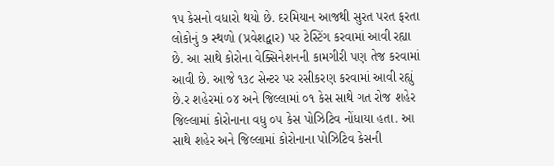૧૫ કેસનો વધારો થયો છે. દરમિયાન આજથી સુરત પરત ફરતા લોકોનું ૭ સ્થળો (પ્રવેશદ્વાર) પર ટેસ્ટિંગ કરવામાં આવી રહ્યા છે. આ સાથે કોરોના વેક્સિનેશનની કામગીરી પણ તેજ કરવામાં આવી છે. આજે ૧૩૮ સેન્ટર પર રસીકરણ કરવામાં આવી રહ્યું છે.ર શહેરમાં ૦૪ અને જિલ્લામાં ૦૧ કેસ સાથે ગત રોજ શહેર જિલ્લામાં કોરોનાના વધુ ૦૫ કેસ પોઝિટિવ નોંધાયા હતા. આ સાથે શહેર અને જિલ્લામાં કોરોનાના પોઝિટિવ કેસની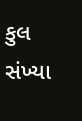કુલ સંખ્યા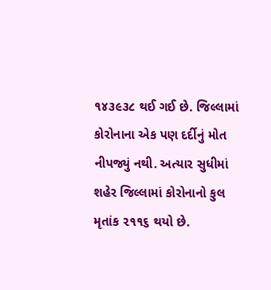૧૪૩૯૩૮ થઈ ગઈ છે. જિલ્લામાં કોરોનાના એક પણ દર્દીનું મોત નીપજ્યું નથી. અત્યાર સુધીમાં શહેર જિલ્લામાં કોરોનાનો કુલ મૃતાંક ૨૧૧૬ થયો છે.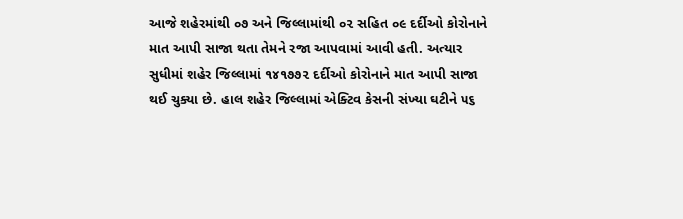આજે શહેરમાંથી ૦૭ અને જિલ્લામાંથી ૦૨ સહિત ૦૯ દર્દીઓ કોરોનાને માત આપી સાજા થતા તેમને રજા આપવામાં આવી હતી. અત્યાર સુધીમાં શહેર જિલ્લામાં ૧૪૧૭૭૨ દર્દીઓ કોરોનાને માત આપી સાજા થઈ ચુક્યા છે. હાલ શહેર જિલ્લામાં એક્ટિવ કેસની સંખ્યા ઘટીને ૫૬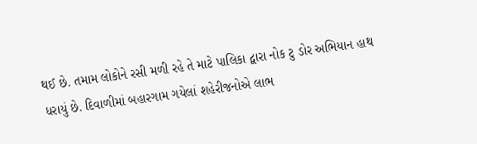થઈ છે. તમામ લોકોને રસી મળી રહે તે માટે પાલિકા દ્વારા નોક ટુ ડોર અભિયાન હાથ ધરાયું છે. દિવાળીમાં બહારગામ ગયેલાં શહેરીજનોએ લાભ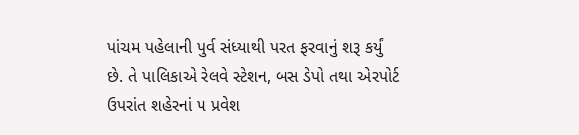પાંચમ પહેલાની પુર્વ સંધ્યાથી પરત ફરવાનું શરૂ કર્યું છે. તે પાલિકાએ રેલવે સ્ટેશન, બસ ડેપો તથા એરપોર્ટ ઉપરાંત શહેરનાં ૫ પ્રવેશ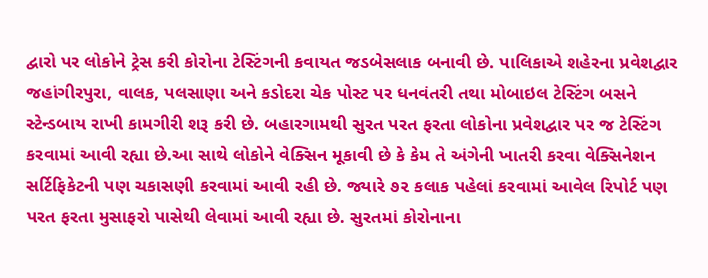દ્વારો પર લોકોને ટ્રેસ કરી કોરોના ટેસ્ટિંગની કવાયત જડબેસલાક બનાવી છે. પાલિકાએ શહેરના પ્રવેશદ્વાર જહાંગીરપુરા, વાલક, પલસાણા અને કડોદરા ચેક પોસ્ટ પર ધનવંતરી તથા મોબાઇલ ટેસ્ટિંગ બસને સ્ટેન્ડબાય રાખી કામગીરી શરૂ કરી છે. બહારગામથી સુરત પરત ફરતા લોકોના પ્રવેશદ્વાર પર જ ટેસ્ટિંગ કરવામાં આવી રહ્યા છે.આ સાથે લોકોને વેક્સિન મૂકાવી છે કે કેમ તે અંગેની ખાતરી કરવા વેક્સિનેશન સર્ટિફિકેટની પણ ચકાસણી કરવામાં આવી રહી છે. જ્યારે ૭૨ કલાક પહેલાં કરવામાં આવેલ રિપોર્ટ પણ પરત ફરતા મુસાફરો પાસેથી લેવામાં આવી રહ્યા છે. સુરતમાં કોરોનાના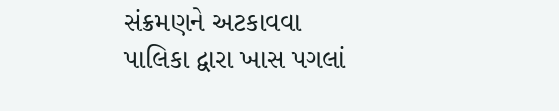સંક્રમણને અટકાવવા પાલિકા દ્વારા ખાસ પગલાં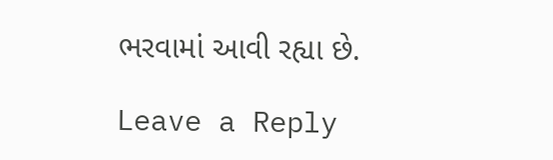ભરવામાં આવી રહ્યા છે.

Leave a Reply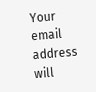Your email address will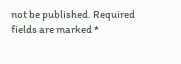not be published. Required fields are marked *